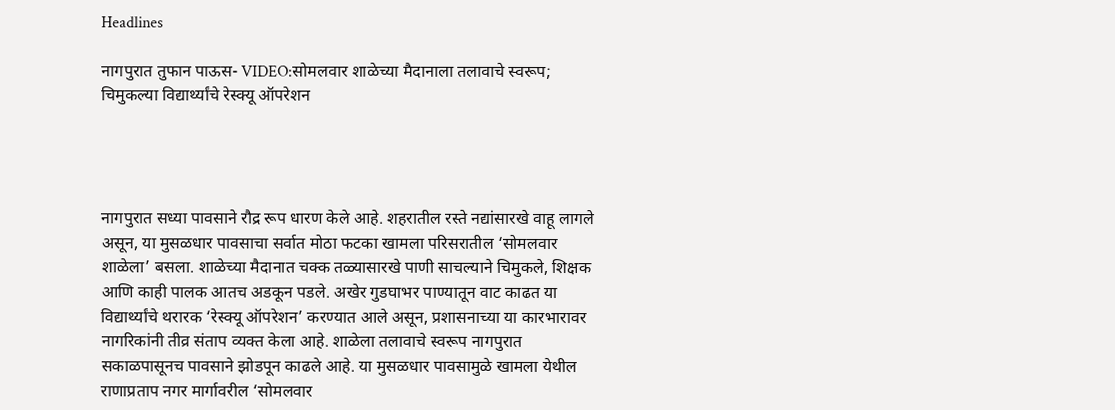Headlines

नागपुरात तुफान पाऊस- VIDEO:सोमलवार शाळेच्या मैदानाला तलावाचे स्वरूप; चिमुकल्या विद्यार्थ्यांचे रेस्क्यू ऑपरेशन




नागपुरात सध्या पावसाने रौद्र रूप धारण केले आहे. शहरातील रस्ते नद्यांसारखे वाहू लागले असून, या मुसळधार पावसाचा सर्वात मोठा फटका खामला परिसरातील ‘सोमलवार शाळेला’ बसला. शाळेच्या मैदानात चक्क तळ्यासारखे पाणी साचल्याने चिमुकले, शिक्षक आणि काही पालक आतच अडकून पडले. अखेर गुडघाभर पाण्यातून वाट काढत या विद्यार्थ्यांचे थरारक ‘रेस्क्यू ऑपरेशन’ करण्यात आले असून, प्रशासनाच्या या कारभारावर नागरिकांनी तीव्र संताप व्यक्त केला आहे. शाळेला तलावाचे स्वरूप नागपुरात सकाळपासूनच पावसाने झोडपून काढले आहे. या मुसळधार पावसामुळे खामला येथील राणाप्रताप नगर मार्गावरील ‘सोमलवार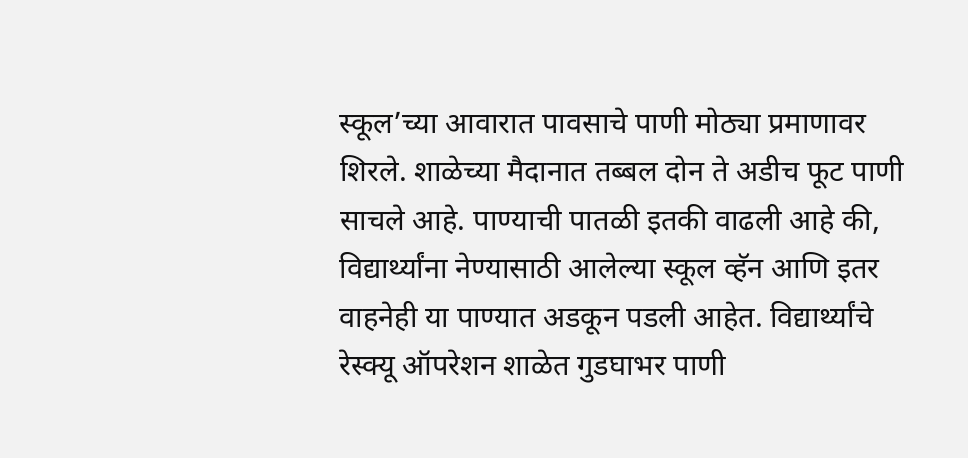स्कूल’च्या आवारात पावसाचे पाणी मोठ्या प्रमाणावर शिरले. शाळेच्या मैदानात तब्बल दोन ते अडीच फूट पाणी साचले आहे. पाण्याची पातळी इतकी वाढली आहे की, विद्यार्थ्यांना नेण्यासाठी आलेल्या स्कूल व्हॅन आणि इतर वाहनेही या पाण्यात अडकून पडली आहेत. विद्यार्थ्यांचे रेस्क्यू ऑपरेशन शाळेत गुडघाभर पाणी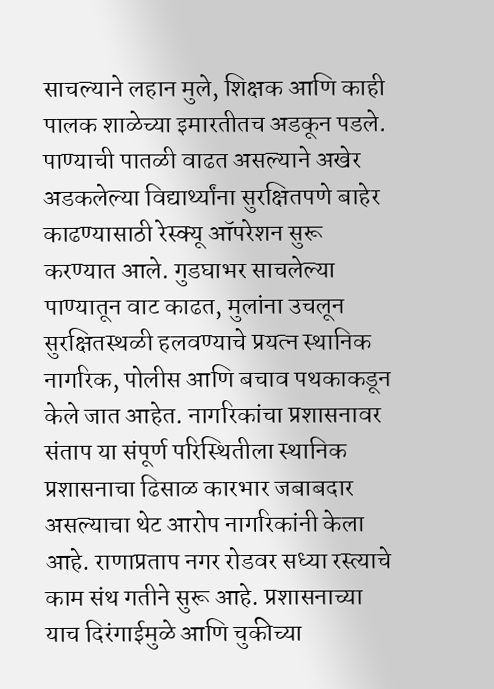साचल्याने लहान मुले, शिक्षक आणि काही पालक शाळेच्या इमारतीतच अडकून पडले. पाण्याची पातळी वाढत असल्याने अखेर अडकलेल्या विद्यार्थ्यांना सुरक्षितपणे बाहेर काढण्यासाठी रेस्क्यू ऑपरेशन सुरू करण्यात आले. गुडघाभर साचलेल्या पाण्यातून वाट काढत, मुलांना उचलून सुरक्षितस्थळी हलवण्याचे प्रयत्न स्थानिक नागरिक, पोलीस आणि बचाव पथकाकडून केले जात आहेत. नागरिकांचा प्रशासनावर संताप या संपूर्ण परिस्थितीला स्थानिक प्रशासनाचा ढिसाळ कारभार जबाबदार असल्याचा थेट आरोप नागरिकांनी केला आहे. राणाप्रताप नगर रोडवर सध्या रस्त्याचे काम संथ गतीने सुरू आहे. प्रशासनाच्या याच दिरंगाईमुळे आणि चुकीच्या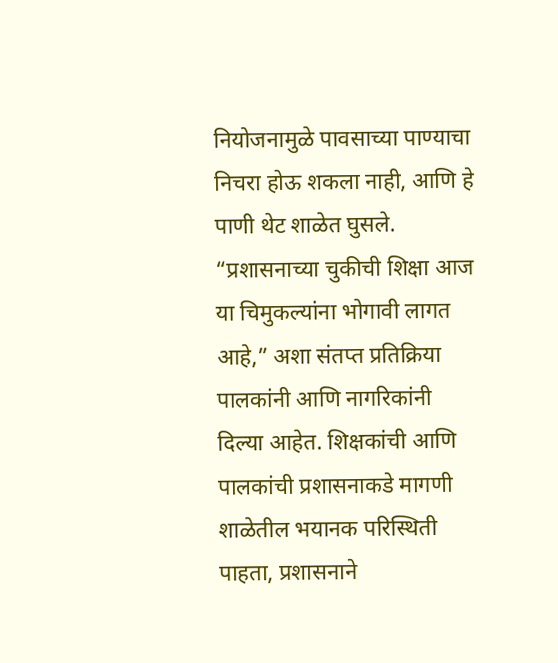नियोजनामुळे पावसाच्या पाण्याचा निचरा होऊ शकला नाही, आणि हे पाणी थेट शाळेत घुसले. “प्रशासनाच्या चुकीची शिक्षा आज या चिमुकल्यांना भोगावी लागत आहे,” अशा संतप्त प्रतिक्रिया पालकांनी आणि नागरिकांनी दिल्या आहेत. शिक्षकांची आणि पालकांची प्रशासनाकडे मागणी शाळेतील भयानक परिस्थिती पाहता, प्रशासनाने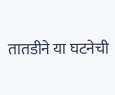तातडीने या घटनेची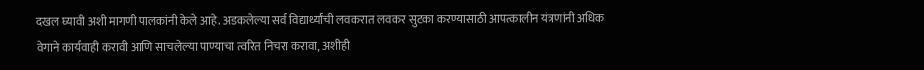दखल घ्यावी अशी मागणी पालकांनी केले आहे. अडकलेल्या सर्व विद्यार्थ्यांची लवकरात लवकर सुटका करण्यासाठी आपत्कालीन यंत्रणांनी अधिक वेगाने कार्यवाही करावी आणि साचलेल्या पाण्याचा त्वरित निचरा करावा, अशीही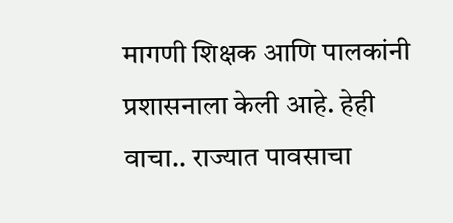मागणी शिक्षक आणि पालकांनी प्रशासनाला केली आहे. हेही वाचा.. राज्यात पावसाचा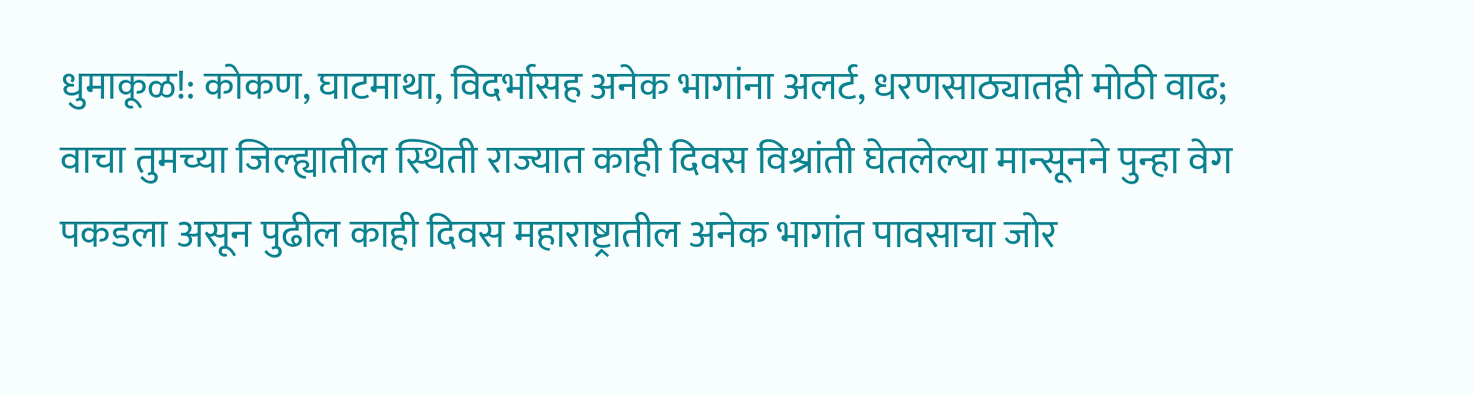धुमाकूळ!: कोकण, घाटमाथा, विदर्भासह अनेक भागांना अलर्ट, धरणसाठ्यातही मोठी वाढ; वाचा तुमच्या जिल्ह्यातील स्थिती राज्यात काही दिवस विश्रांती घेतलेल्या मान्सूनने पुन्हा वेग पकडला असून पुढील काही दिवस महाराष्ट्रातील अनेक भागांत पावसाचा जोर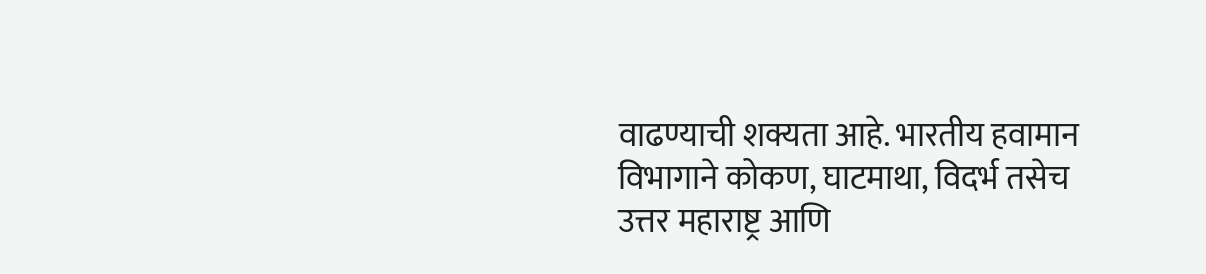वाढण्याची शक्यता आहे. भारतीय हवामान विभागाने कोकण, घाटमाथा, विदर्भ तसेच उत्तर महाराष्ट्र आणि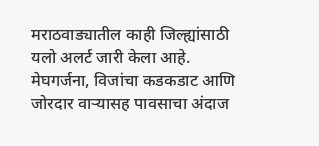मराठवाड्यातील काही जिल्ह्यांसाठी यलो अलर्ट जारी केला आहे. मेघगर्जना, विजांचा कडकडाट आणि जोरदार वाऱ्यासह पावसाचा अंदाज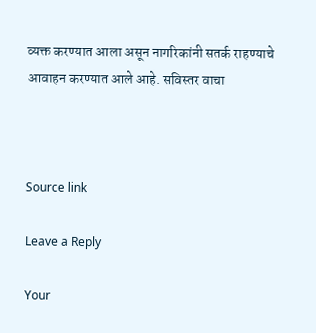व्यक्त करण्यात आला असून नागरिकांनी सतर्क राहण्याचे आवाहन करण्यात आले आहे. सविस्तर वाचा



Source link

Leave a Reply

Your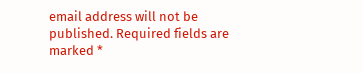email address will not be published. Required fields are marked *